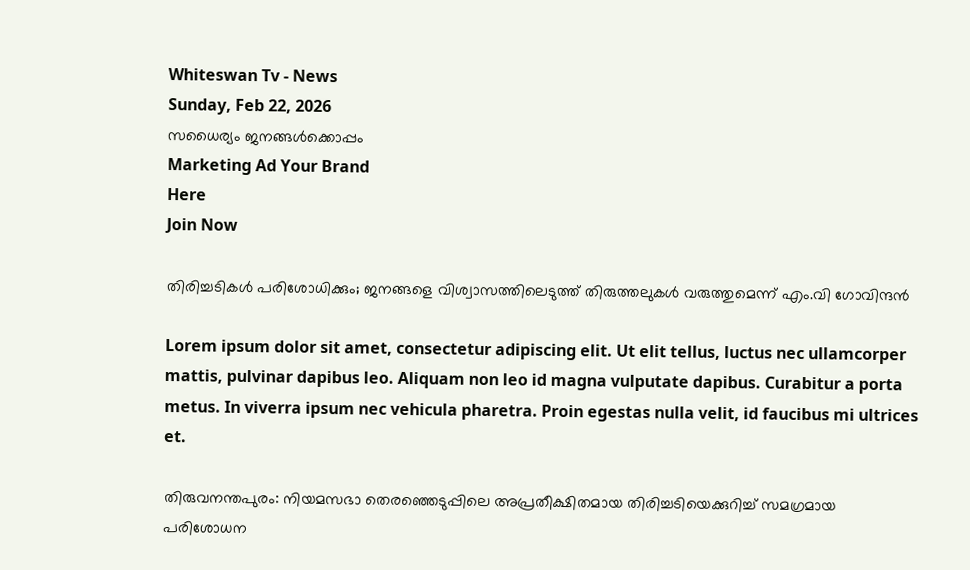Whiteswan Tv - News
Sunday, Feb 22, 2026
സധൈര്യം ജനങ്ങൾക്കൊപ്പം
Marketing Ad Your Brand
Here
Join Now

തിരിച്ചടികൾ പരിശോധിക്കും; ജനങ്ങളെ വിശ്വാസത്തിലെടുത്ത് തിരുത്തലുകൾ വരുത്തുമെന്ന് എം.വി ഗോവിന്ദൻ

Lorem ipsum dolor sit amet, consectetur adipiscing elit. Ut elit tellus, luctus nec ullamcorper mattis, pulvinar dapibus leo. Aliquam non leo id magna vulputate dapibus. Curabitur a porta metus. In viverra ipsum nec vehicula pharetra. Proin egestas nulla velit, id faucibus mi ultrices et.

തിരുവനന്തപുരം: നിയമസഭാ തെരഞ്ഞെടുപ്പിലെ അപ്രതീക്ഷിതമായ തിരിച്ചടിയെക്കുറിച്ച് സമഗ്രമായ പരിശോധന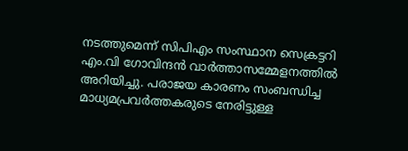നടത്തുമെന്ന് സിപിഎം സംസ്ഥാന സെക്രട്ടറി എം.വി ഗോവിന്ദൻ വാർത്താസമ്മേളനത്തിൽ അറിയിച്ചു. പരാജയ കാരണം സംബന്ധിച്ച മാധ്യമപ്രവർത്തകരുടെ നേരിട്ടുള്ള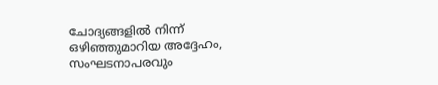ചോദ്യങ്ങളിൽ നിന്ന് ഒഴിഞ്ഞുമാറിയ അദ്ദേഹം, സംഘടനാപരവും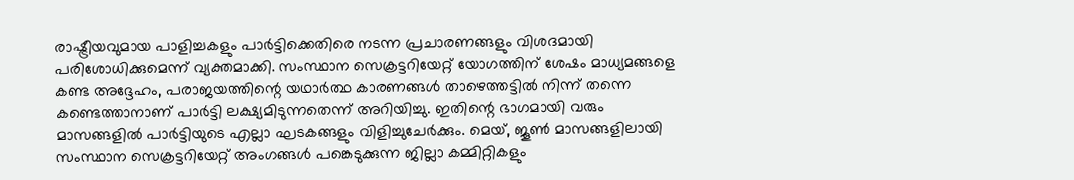രാഷ്ട്രീയവുമായ പാളിച്ചകളും പാർട്ടിക്കെതിരെ നടന്ന പ്രചാരണങ്ങളും വിശദമായി പരിശോധിക്കുമെന്ന് വ്യക്തമാക്കി. സംസ്ഥാന സെക്രട്ടറിയേറ്റ് യോഗത്തിന് ശേഷം മാധ്യമങ്ങളെ കണ്ട അദ്ദേഹം, പരാജയത്തിന്റെ യഥാർത്ഥ കാരണങ്ങൾ താഴെത്തട്ടിൽ നിന്ന് തന്നെ കണ്ടെത്താനാണ് പാർട്ടി ലക്ഷ്യമിടുന്നതെന്ന് അറിയിച്ചു. ഇതിന്റെ ഭാഗമായി വരും മാസങ്ങളിൽ പാർട്ടിയുടെ എല്ലാ ഘടകങ്ങളും വിളിച്ചുചേർക്കും. മെയ്, ജൂൺ മാസങ്ങളിലായി സംസ്ഥാന സെക്രട്ടറിയേറ്റ് അംഗങ്ങൾ പങ്കെടുക്കുന്ന ജില്ലാ കമ്മിറ്റികളും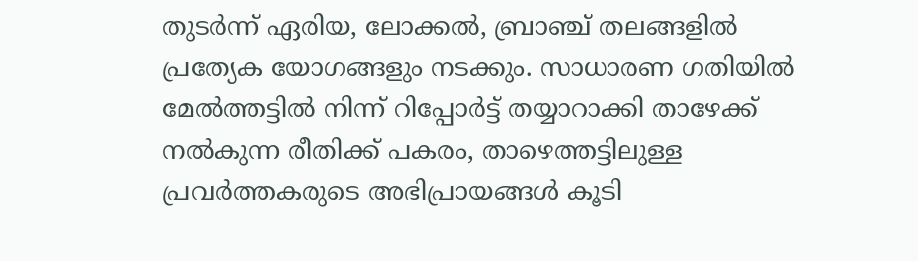തുടർന്ന് ഏരിയ, ലോക്കൽ, ബ്രാഞ്ച് തലങ്ങളിൽ പ്രത്യേക യോഗങ്ങളും നടക്കും. സാധാരണ ഗതിയിൽ മേൽത്തട്ടിൽ നിന്ന് റിപ്പോർട്ട് തയ്യാറാക്കി താഴേക്ക് നൽകുന്ന രീതിക്ക് പകരം, താഴെത്തട്ടിലുള്ള പ്രവർത്തകരുടെ അഭിപ്രായങ്ങൾ കൂടി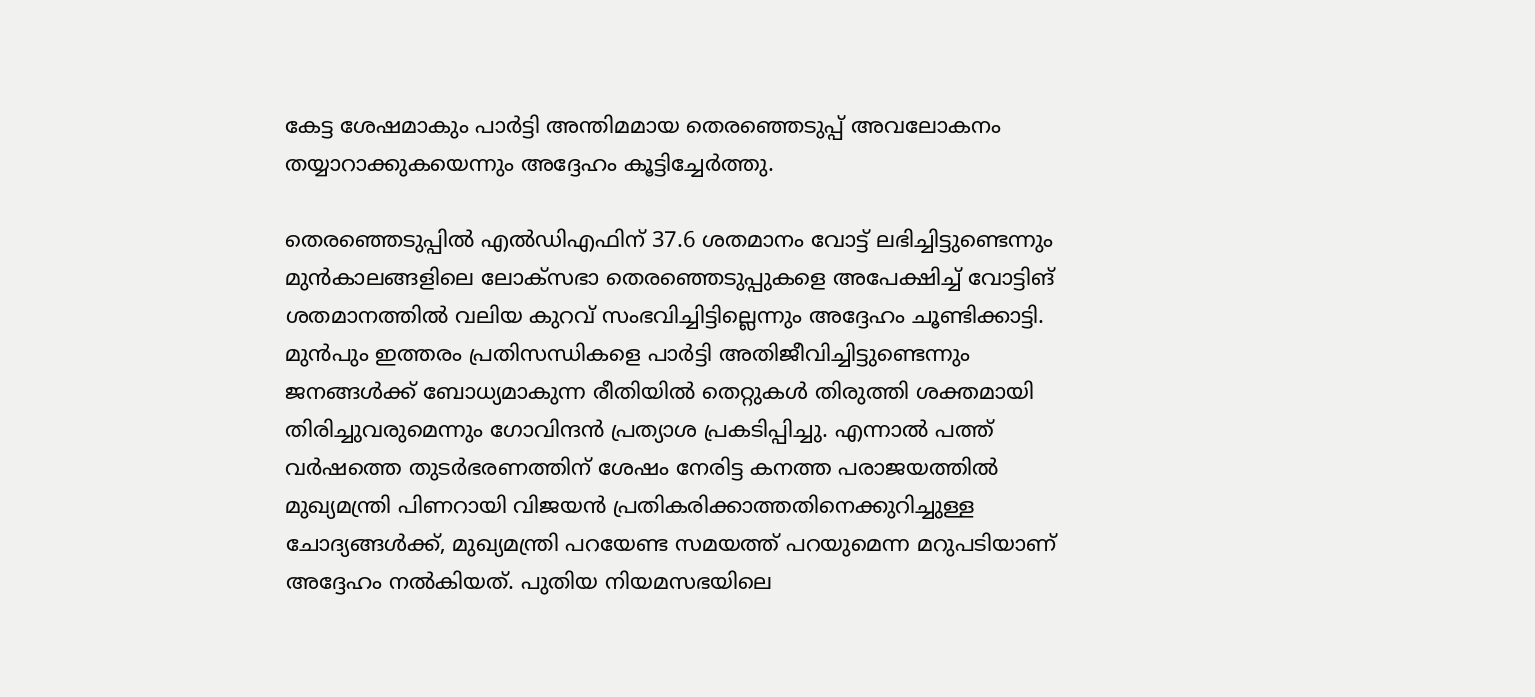കേട്ട ശേഷമാകും പാർട്ടി അന്തിമമായ തെരഞ്ഞെടുപ്പ് അവലോകനം തയ്യാറാക്കുകയെന്നും അദ്ദേഹം കൂട്ടിച്ചേർത്തു.

തെരഞ്ഞെടുപ്പിൽ എൽഡിഎഫിന് 37.6 ശതമാനം വോട്ട് ലഭിച്ചിട്ടുണ്ടെന്നും മുൻകാലങ്ങളിലെ ലോക്‌സഭാ തെരഞ്ഞെടുപ്പുകളെ അപേക്ഷിച്ച് വോട്ടിങ് ശതമാനത്തിൽ വലിയ കുറവ് സംഭവിച്ചിട്ടില്ലെന്നും അദ്ദേഹം ചൂണ്ടിക്കാട്ടി. മുൻപും ഇത്തരം പ്രതിസന്ധികളെ പാർട്ടി അതിജീവിച്ചിട്ടുണ്ടെന്നും ജനങ്ങൾക്ക് ബോധ്യമാകുന്ന രീതിയിൽ തെറ്റുകൾ തിരുത്തി ശക്തമായി തിരിച്ചുവരുമെന്നും ഗോവിന്ദൻ പ്രത്യാശ പ്രകടിപ്പിച്ചു. എന്നാൽ പത്ത് വർഷത്തെ തുടർഭരണത്തിന് ശേഷം നേരിട്ട കനത്ത പരാജയത്തിൽ മുഖ്യമന്ത്രി പിണറായി വിജയൻ പ്രതികരിക്കാത്തതിനെക്കുറിച്ചുള്ള ചോദ്യങ്ങൾക്ക്, മുഖ്യമന്ത്രി പറയേണ്ട സമയത്ത് പറയുമെന്ന മറുപടിയാണ് അദ്ദേഹം നൽകിയത്. പുതിയ നിയമസഭയിലെ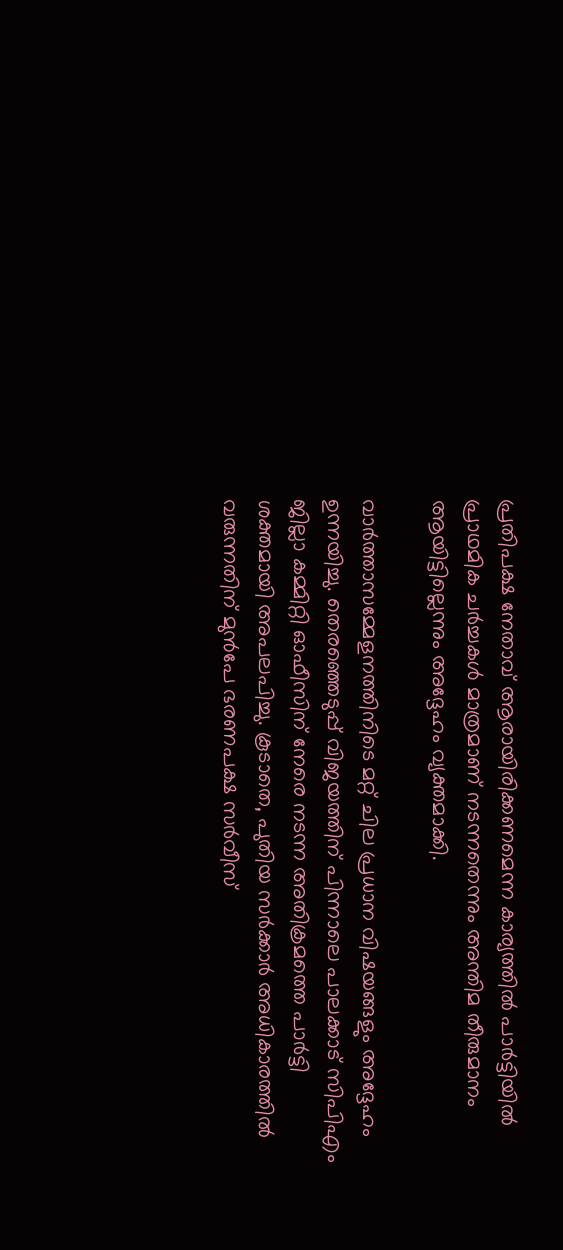പ്രതിപക്ഷ നേതാവ് ആരായിരിക്കണമെന്ന കാര്യത്തിൽ പാർട്ടിയിൽ പ്രാഥമിക ചർച്ചകൾ മാത്രമാണ് നടന്നതെന്നും അന്തിമ തീരുമാനം ആയിട്ടില്ലെന്നും അദ്ദേഹം വ്യക്തമാക്കി.

വാർത്താസമ്മേളനത്തിനിടെ മറ്റ് ചില പ്രധാന വിഷയങ്ങളും അദ്ദേഹം ഉന്നയിച്ചു. തെരഞ്ഞെടുപ്പ് വിജയത്തിന് പിന്നാലെ പാലക്കാട് സിപിഎം ജില്ലാ കമ്മിറ്റി ഓഫീസിന് നേരെ നടന്ന അതിക്രമത്തെ പാർട്ടി ശക്തമായി അപലപിച്ചു. കൂടാതെ, പുതിയ സർക്കാർ അധികാരത്തിൽ വരുന്നതിന് മുൻപേ ഭരണപക്ഷ സർവീസ്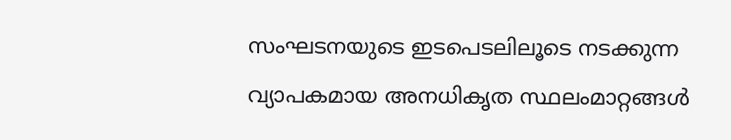സംഘടനയുടെ ഇടപെടലിലൂടെ നടക്കുന്ന വ്യാപകമായ അനധികൃത സ്ഥലംമാറ്റങ്ങൾ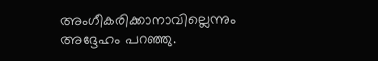അംഗീകരിക്കാനാവില്ലെന്നും അദ്ദേഹം പറഞ്ഞു.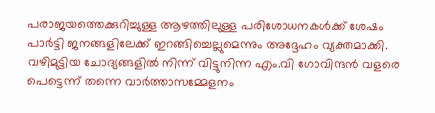പരാജയത്തെക്കുറിച്ചുള്ള ആഴത്തിലുള്ള പരിശോധനകൾക്ക് ശേഷം പാർട്ടി ജനങ്ങളിലേക്ക് ഇറങ്ങിച്ചെല്ലുമെന്നും അദ്ദേഹം വ്യക്തമാക്കി. വഴിമുട്ടിയ ചോദ്യങ്ങളിൽ നിന്ന് വിട്ടുനിന്ന എം.വി ഗോവിന്ദൻ വളരെ പെട്ടെന്ന് തന്നെ വാർത്താസമ്മേളനം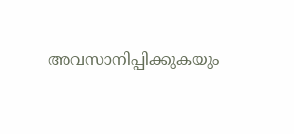അവസാനിപ്പിക്കുകയും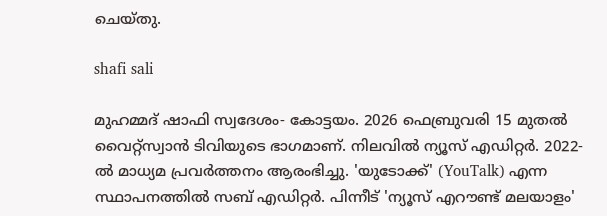ചെയ്തു.

shafi sali

മുഹമ്മദ് ഷാഫി സ്വദേശം- കോട്ടയം. 2026 ഫെബ്രുവരി 15 മുതൽ വൈറ്റ്‌സ്വാൻ ടിവിയുടെ ഭാഗമാണ്. നിലവിൽ ന്യൂസ് എഡിറ്റർ. 2022-ൽ മാധ്യമ പ്രവർത്തനം ആരംഭിച്ചു. 'യുടോക്ക്' (YouTalk) എന്ന സ്ഥാപനത്തിൽ സബ് എഡിറ്റർ. പിന്നീട് 'ന്യൂസ് എറൗണ്ട് മലയാളം'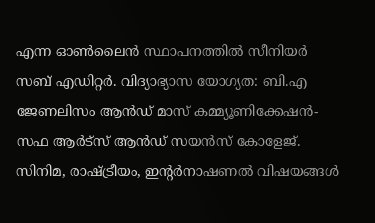എന്ന ഓൺലൈൻ സ്ഥാപനത്തിൽ സീനിയർ സബ് എഡിറ്റർ. വിദ്യാഭ്യാസ യോഗ്യത: ബി.എ ജേണലിസം ആൻഡ് മാസ് കമ്മ്യൂണിക്കേഷൻ- സഫ ആർട്‌സ് ആൻഡ് സയൻസ് കോളേജ്. സിനിമ, രാഷ്ട്രീയം, ഇന്റർനാഷണൽ വിഷയങ്ങൾ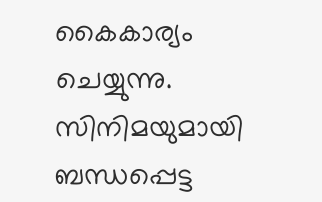കൈകാര്യം ചെയ്യുന്നു. സിനിമയുമായി ബന്ധപ്പെട്ട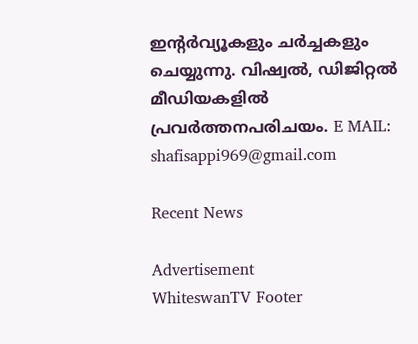ഇന്റർവ്യൂകളും ചർച്ചകളും ചെയ്യുന്നു. വിഷ്വൽ, ഡിജിറ്റൽ മീഡിയകളിൽ പ്രവർത്തനപരിചയം. E MAIL: shafisappi969@gmail.com

Recent News

Advertisement
WhiteswanTV Footer